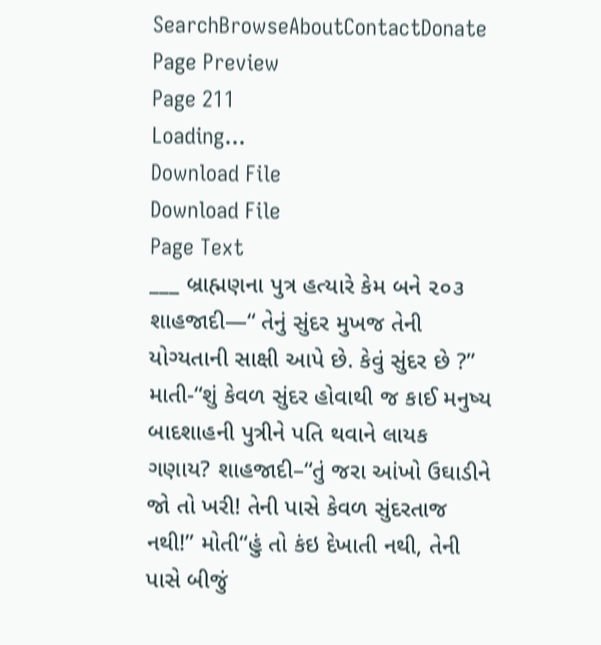SearchBrowseAboutContactDonate
Page Preview
Page 211
Loading...
Download File
Download File
Page Text
___ બ્રાહ્મણના પુત્ર હત્યારે કેમ બને ૨૦૩ શાહજાદી—“ તેનું સુંદર મુખજ તેની યોગ્યતાની સાક્ષી આપે છે. કેવું સુંદર છે ?” માતી-“શું કેવળ સુંદર હોવાથી જ કાઈ મનુષ્ય બાદશાહની પુત્રીને પતિ થવાને લાયક ગણાય? શાહજાદી–“તું જરા આંખો ઉઘાડીને જો તો ખરી! તેની પાસે કેવળ સુંદરતાજ નથી!” મોતી“હું તો કંઇ દેખાતી નથી, તેની પાસે બીજું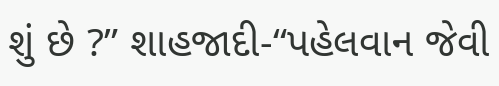શું છે ?” શાહજાદી-“પહેલવાન જેવી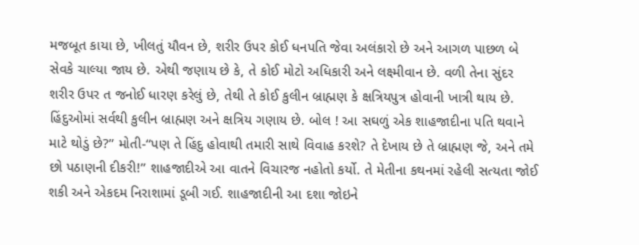મજબૂત કાયા છે, ખીલતું યૌવન છે, શરીર ઉપર કોઈ ધનપતિ જેવા અલંકારો છે અને આગળ પાછળ બે સેવકે ચાલ્યા જાય છે. એથી જણાય છે કે, તે કોઈ મોટો અધિકારી અને લક્ષ્મીવાન છે. વળી તેના સુંદર શરીર ઉપર ત જનોઈ ધારણ કરેલું છે, તેથી તે કોઈ કુલીન બ્રાહ્મણ કે ક્ષત્રિયપુત્ર હોવાની ખાત્રી થાય છે. હિંદુઓમાં સર્વથી કુલીન બ્રાહ્મણ અને ક્ષત્રિય ગણાય છે. બોલ ! આ સઘળું એક શાહજાદીના પતિ થવાને માટે થોડું છે?” મોતી-“પણ તે હિંદુ હોવાથી તમારી સાથે વિવાહ કરશે? તે દેખાય છે તે બ્રાહ્મણ જે, અને તમે છો પઠાણની દીકરી!” શાહજાદીએ આ વાતને વિચારજ નહોતો કર્યો. તે મેતીના કથનમાં રહેલી સત્યતા જોઈ શકી અને એકદમ નિરાશામાં ડૂબી ગઈ. શાહજાદીની આ દશા જોઇને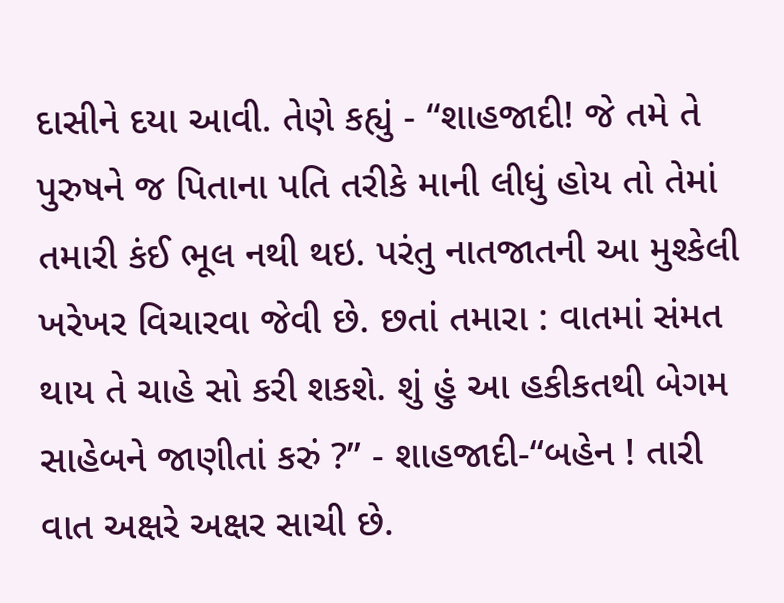દાસીને દયા આવી. તેણે કહ્યું - “શાહજાદી! જે તમે તે પુરુષને જ પિતાના પતિ તરીકે માની લીધું હોય તો તેમાં તમારી કંઈ ભૂલ નથી થઇ. પરંતુ નાતજાતની આ મુશ્કેલી ખરેખર વિચારવા જેવી છે. છતાં તમારા : વાતમાં સંમત થાય તે ચાહે સો કરી શકશે. શું હું આ હકીકતથી બેગમ સાહેબને જાણીતાં કરું ?” - શાહજાદી-“બહેન ! તારી વાત અક્ષરે અક્ષર સાચી છે.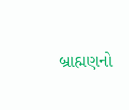બ્રાહ્મણનો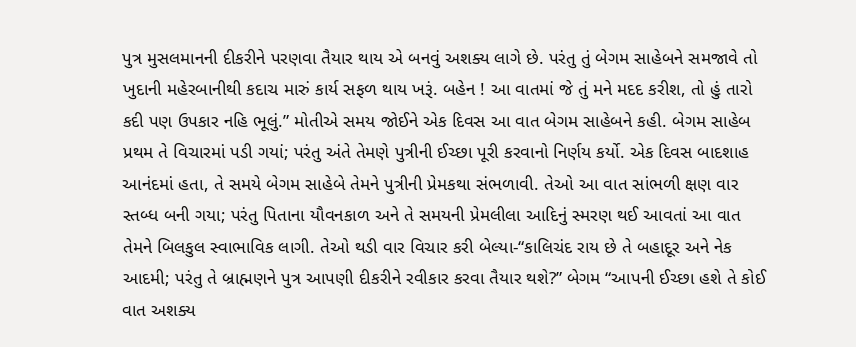પુત્ર મુસલમાનની દીકરીને પરણવા તૈયાર થાય એ બનવું અશક્ય લાગે છે. પરંતુ તું બેગમ સાહેબને સમજાવે તો ખુદાની મહેરબાનીથી કદાચ મારું કાર્ય સફળ થાય ખરૂં. બહેન ! આ વાતમાં જે તું મને મદદ કરીશ, તો હું તારો કદી પણ ઉપકાર નહિ ભૂલું.” મોતીએ સમય જોઈને એક દિવસ આ વાત બેગમ સાહેબને કહી. બેગમ સાહેબ પ્રથમ તે વિચારમાં પડી ગયાં; પરંતુ અંતે તેમણે પુત્રીની ઈચ્છા પૂરી કરવાનો નિર્ણય કર્યો. એક દિવસ બાદશાહ આનંદમાં હતા, તે સમયે બેગમ સાહેબે તેમને પુત્રીની પ્રેમકથા સંભળાવી. તેઓ આ વાત સાંભળી ક્ષણ વાર સ્તબ્ધ બની ગયા; પરંતુ પિતાના યૌવનકાળ અને તે સમયની પ્રેમલીલા આદિનું સ્મરણ થઈ આવતાં આ વાત તેમને બિલકુલ સ્વાભાવિક લાગી. તેઓ થડી વાર વિચાર કરી બેલ્યા-“કાલિચંદ રાય છે તે બહાદૂર અને નેક આદમી; પરંતુ તે બ્રાહ્મણને પુત્ર આપણી દીકરીને રવીકાર કરવા તૈયાર થશે?” બેગમ “આપની ઈચ્છા હશે તે કોઈ વાત અશક્ય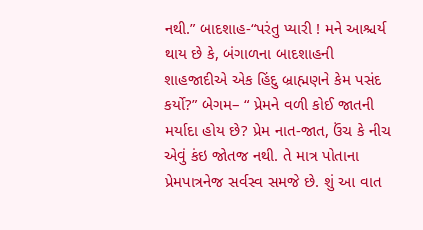નથી.” બાદશાહ-“પરંતુ પ્યારી ! મને આશ્ચર્ય થાય છે કે, બંગાળના બાદશાહની શાહજાદીએ એક હિંદુ બ્રાહ્મણને કેમ પસંદ કર્યો?” બેગમ– “ પ્રેમને વળી કોઈ જાતની મર્યાદા હોય છે? પ્રેમ નાત-જાત, ઉંચ કે નીચ એવું કંઇ જોતજ નથી. તે માત્ર પોતાના પ્રેમપાત્રનેજ સર્વસ્વ સમજે છે. શું આ વાત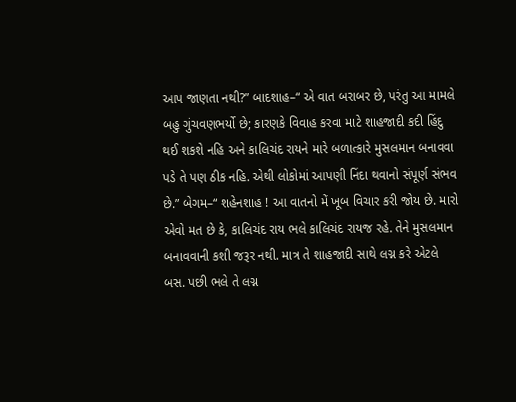આપ જાણતા નથી?” બાદશાહ–“ એ વાત બરાબર છે, પરંતુ આ મામલે બહુ ગુંચવણભર્યો છે; કારણકે વિવાહ કરવા માટે શાહજાદી કદી હિંદુ થઈ શકશે નહિ અને કાલિચંદ રાયને મારે બળાત્કારે મુસલમાન બનાવવા પડે તે પણ ઠીક નહિ. એથી લોકોમાં આપણી નિંદા થવાનો સંપૂર્ણ સંભવ છે.” બેગમ–“ શહેનશાહ ! આ વાતનો મેં ખૂબ વિચાર કરી જોય છે. મારો એવો મત છે કે, કાલિચંદ રાય ભલે કાલિચંદ રાયજ રહે. તેને મુસલમાન બનાવવાની કશી જરૂર નથી. માત્ર તે શાહજાદી સાથે લગ્ન કરે એટલે બસ. પછી ભલે તે લગ્ન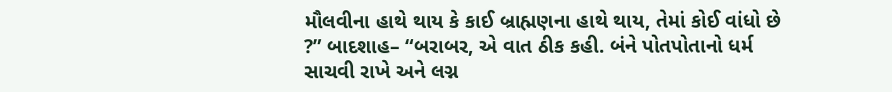મૌલવીના હાથે થાય કે કાઈ બ્રાહ્મણના હાથે થાય, તેમાં કોઈ વાંધો છે ?” બાદશાહ– “બરાબર, એ વાત ઠીક કહી. બંને પોતપોતાનો ધર્મ સાચવી રાખે અને લગ્ન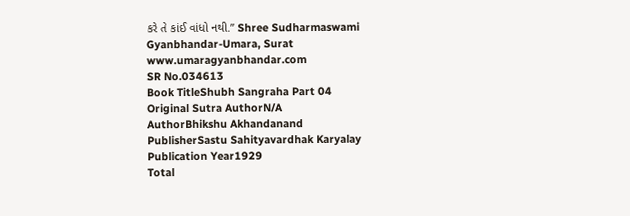કરે તે કાંઈ વાંધો નથી.” Shree Sudharmaswami Gyanbhandar-Umara, Surat www.umaragyanbhandar.com
SR No.034613
Book TitleShubh Sangraha Part 04
Original Sutra AuthorN/A
AuthorBhikshu Akhandanand
PublisherSastu Sahityavardhak Karyalay
Publication Year1929
Total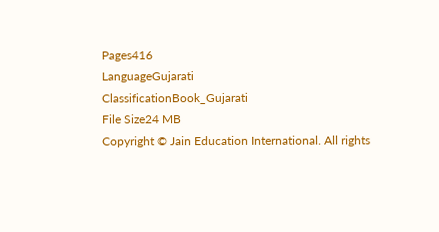Pages416
LanguageGujarati
ClassificationBook_Gujarati
File Size24 MB
Copyright © Jain Education International. All rights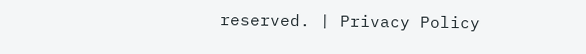reserved. | Privacy Policy